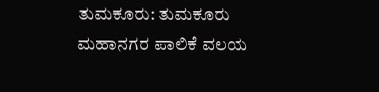ತುಮಕೂರು: ತುಮಕೂರು ಮಹಾನಗರ ಪಾಲಿಕೆ ವಲಯ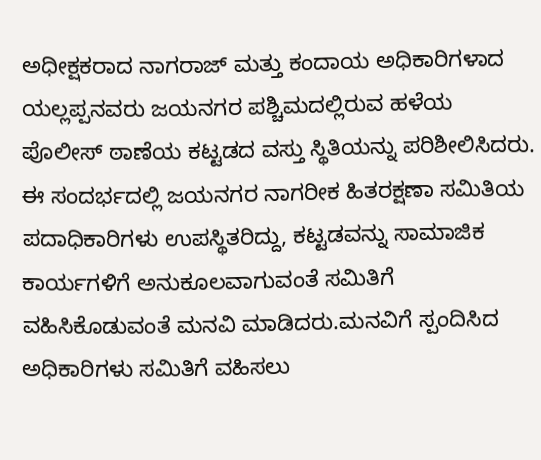ಅಧೀಕ್ಷಕರಾದ ನಾಗರಾಜ್ ಮತ್ತು ಕಂದಾಯ ಅಧಿಕಾರಿಗಳಾದ ಯಲ್ಲಪ್ಪನವರು ಜಯನಗರ ಪಶ್ಚಿಮದಲ್ಲಿರುವ ಹಳೆಯ ಪೊಲೀಸ್ ಠಾಣೆಯ ಕಟ್ಟಡದ ವಸ್ತು ಸ್ಥಿತಿಯನ್ನು ಪರಿಶೀಲಿಸಿದರು.
ಈ ಸಂದರ್ಭದಲ್ಲಿ ಜಯನಗರ ನಾಗರೀಕ ಹಿತರಕ್ಷಣಾ ಸಮಿತಿಯ ಪದಾಧಿಕಾರಿಗಳು ಉಪಸ್ಥಿತರಿದ್ದು, ಕಟ್ಟಡವನ್ನು ಸಾಮಾಜಿಕ ಕಾರ್ಯಗಳಿಗೆ ಅನುಕೂಲವಾಗುವಂತೆ ಸಮಿತಿಗೆ ವಹಿಸಿಕೊಡುವಂತೆ ಮನವಿ ಮಾಡಿದರು.ಮನವಿಗೆ ಸ್ಪಂದಿಸಿದ ಅಧಿಕಾರಿಗಳು ಸಮಿತಿಗೆ ವಹಿಸಲು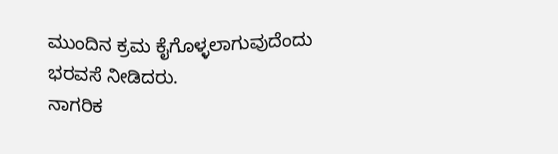ಮುಂದಿನ ಕ್ರಮ ಕೈಗೊಳ್ಳಲಾಗುವುದೆಂದು ಭರವಸೆ ನೀಡಿದರು.
ನಾಗರಿಕ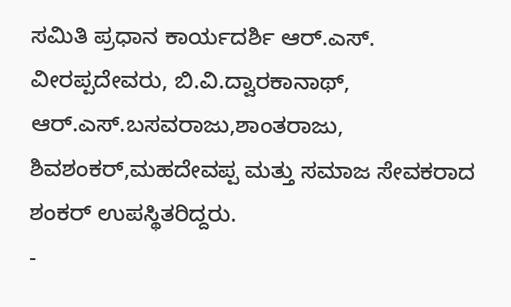ಸಮಿತಿ ಪ್ರಧಾನ ಕಾರ್ಯದರ್ಶಿ ಆರ್.ಎಸ್. ವೀರಪ್ಪದೇವರು, ಬಿ.ವಿ.ದ್ವಾರಕಾನಾಥ್, ಆರ್.ಎಸ್.ಬಸವರಾಜು,ಶಾಂತರಾಜು, ಶಿವಶಂಕರ್,ಮಹದೇವಪ್ಪ ಮತ್ತು ಸಮಾಜ ಸೇವಕರಾದ ಶಂಕರ್ ಉಪಸ್ಥಿತರಿದ್ದರು.
-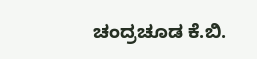ಚಂದ್ರಚೂಡ ಕೆ.ಬಿ.